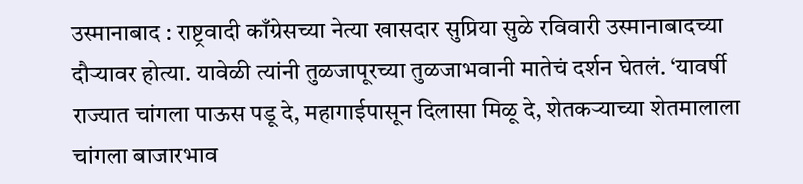उस्मानाबाद : राष्ट्रवादी काँग्रेसच्या नेत्या खासदार सुप्रिया सुळे रविवारी उस्मानाबादच्या दौऱ्यावर होत्या. यावेळी त्यांनी तुळजापूरच्या तुळजाभवानी मातेचं दर्शन घेतलं. ‘यावर्षी राज्यात चांगला पाऊस पडू दे, महागाईपासून दिलासा मिळू दे, शेतकऱ्याच्या शेतमालाला चांगला बाजारभाव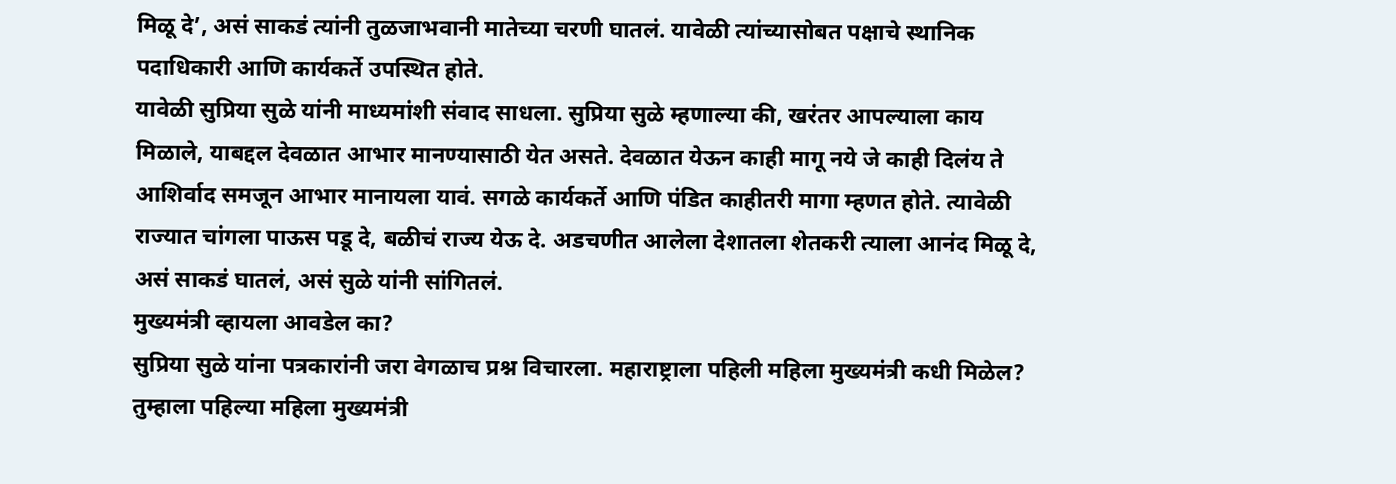मिळू दे’, असं साकडं त्यांनी तुळजाभवानी मातेच्या चरणी घातलं. यावेळी त्यांच्यासोबत पक्षाचे स्थानिक पदाधिकारी आणि कार्यकर्ते उपस्थित होते.
यावेळी सुप्रिया सुळे यांनी माध्यमांशी संवाद साधला. सुप्रिया सुळे म्हणाल्या की, खरंतर आपल्याला काय मिळाले, याबद्दल देवळात आभार मानण्यासाठी येत असते. देवळात येऊन काही मागू नये जे काही दिलंय ते आशिर्वाद समजून आभार मानायला यावं. सगळे कार्यकर्ते आणि पंडित काहीतरी मागा म्हणत होते. त्यावेळी राज्यात चांगला पाऊस पडू दे, बळीचं राज्य येऊ दे. अडचणीत आलेला देशातला शेतकरी त्याला आनंद मिळू दे, असं साकडं घातलं, असं सुळे यांनी सांगितलं.
मुख्यमंत्री व्हायला आवडेल का?
सुप्रिया सुळे यांना पत्रकारांनी जरा वेगळाच प्रश्न विचारला. महाराष्ट्राला पहिली महिला मुख्यमंत्री कधी मिळेल? तुम्हाला पहिल्या महिला मुख्यमंत्री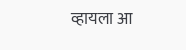व्हायला आ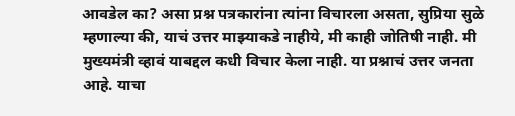आवडेल का? असा प्रश्न पत्रकारांना त्यांना विचारला असता, सुप्रिया सुळे म्हणाल्या की, याचं उत्तर माझ्याकडे नाहीये, मी काही जोतिषी नाही. मी मुख्यमंत्री व्हावं याबद्दल कधी विचार केला नाही. या प्रश्नाचं उत्तर जनता आहे. याचा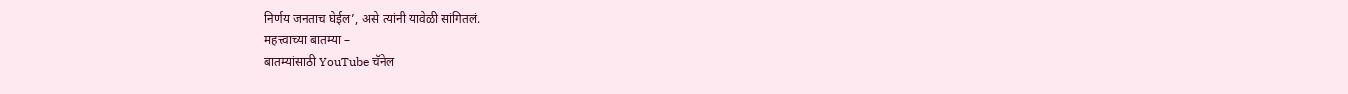निर्णय जनताच घेईल’, असे त्यांनी यावेळी सांगितलं.
महत्त्वाच्या बातम्या –
बातम्यांसाठी YouTube चॅनेल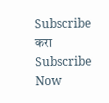Subscribe करा
Subscribe Now